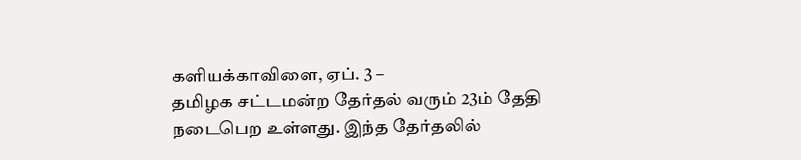களியக்காவிளை, ஏப். 3 –
தமிழக சட்டமன்ற தேர்தல் வரும் 23ம் தேதி நடைபெற உள்ளது. இந்த தேர்தலில்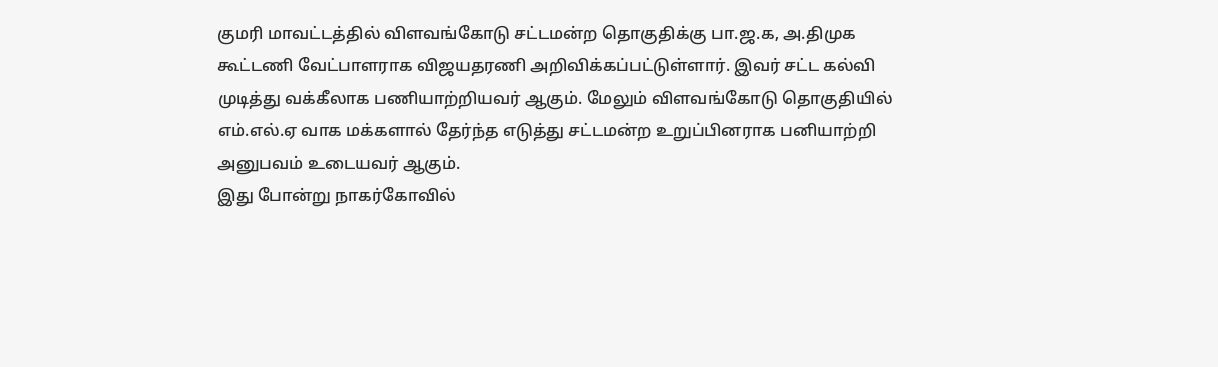குமரி மாவட்டத்தில் விளவங்கோடு சட்டமன்ற தொகுதிக்கு பா.ஜ.க, அ.திமுக கூட்டணி வேட்பாளராக விஜயதரணி அறிவிக்கப்பட்டுள்ளார். இவர் சட்ட கல்வி முடித்து வக்கீலாக பணியாற்றியவர் ஆகும். மேலும் விளவங்கோடு தொகுதியில் எம்.எல்.ஏ வாக மக்களால் தேர்ந்த எடுத்து சட்டமன்ற உறுப்பினராக பனியாற்றி அனுபவம் உடையவர் ஆகும்.
இது போன்று நாகர்கோவில்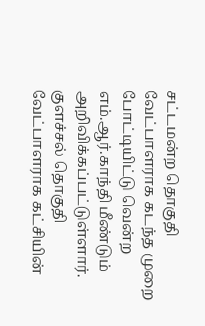சட்டமன்ற தொகுதி வேட்பாளராக கடந்த முறை போட்டியிட்டு வென்ற எம்.ஆர்.காந்தி மீண்டும் அறிவிக்கப்பட்டுள்ளார். குளச்சல் தொகுதி வேட்பாளராக கட்சியின்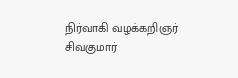நிர்வாகி வழக்கறிஞர் சிவகுமார்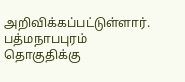அறிவிக்கப்பட்டுள்ளார். பத்மநாபபுரம் தொகுதிக்கு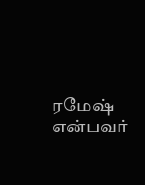ரமேஷ் என்பவர்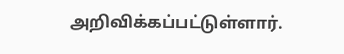அறிவிக்கப்பட்டுள்ளார்.